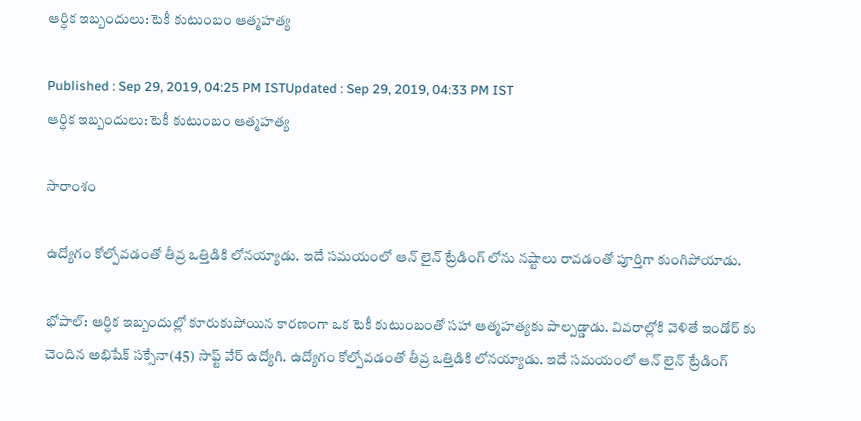ఆర్ధిక ఇబ్బందులు: టెకీ కుటుంబం ఆత్మహత్య

Published : Sep 29, 2019, 04:25 PM ISTUpdated : Sep 29, 2019, 04:33 PM IST
ఆర్ధిక ఇబ్బందులు: టెకీ కుటుంబం ఆత్మహత్య

సారాంశం

ఉద్యోగం కోల్పోవడంతో తీవ్ర ఒత్తిడికి లోనయ్యాడు. ఇదే సమయంలో ఆన్ లైన్ ట్రేడింగ్ లోను నష్టాలు రావడంతో పూర్తిగా కుంగిపోయాడు.

భోపాల్: ఆర్ధిక ఇబ్బందుల్లో కూరుకుపోయిన కారణంగా ఒక టెకీ కుటుంబంతో సహా ఆత్మహత్యకు పాల్పడ్డాడు. వివరాల్లోకి వెళితే ఇండోర్ కు చెందిన అభిషేక్ సక్సేనా(45) సాఫ్ట్ వేర్ ఉద్యోగి. ఉద్యోగం కోల్పోవడంతో తీవ్ర ఒత్తిడికి లోనయ్యాడు. ఇదే సమయంలో ఆన్ లైన్ ట్రేడింగ్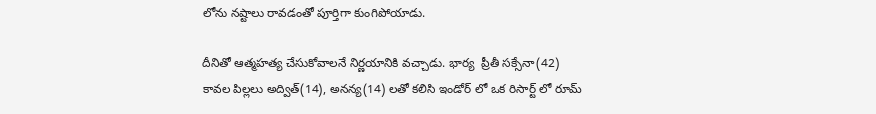లోను నష్టాలు రావడంతో పూర్తిగా కుంగిపోయాడు.

దీనితో ఆత్మహత్య చేసుకోవాలనే నిర్ణయానికి వచ్చాడు. భార్య  ప్రీతీ సక్సేనా(42) కావల పిల్లలు అద్విత్(14), అనన్య(14) లతో కలిసి ఇండోర్ లో ఒక రిసార్ట్ లో రూమ్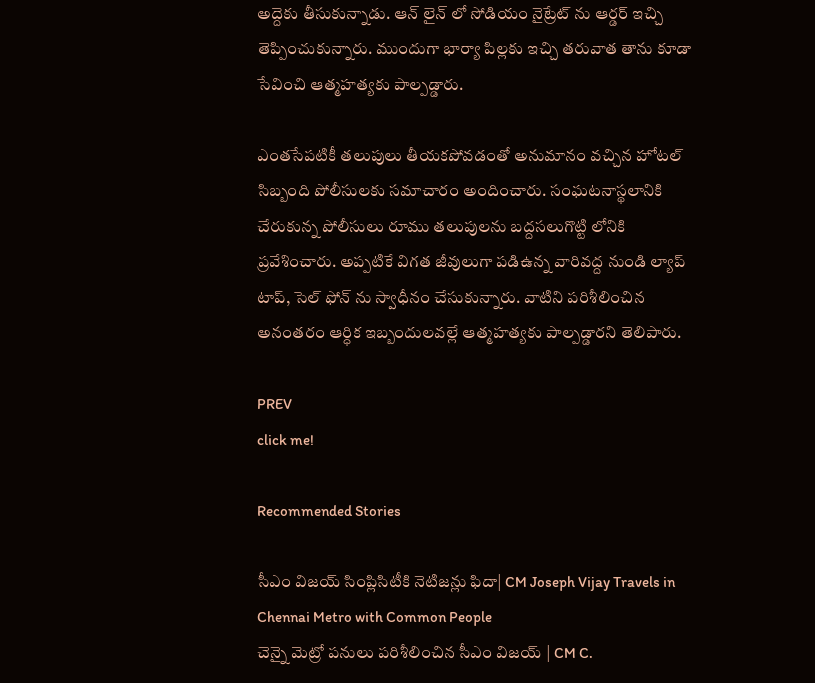అద్దెకు తీసుకున్నాడు. ఆన్ లైన్ లో సోడియం నైట్రేట్ ను ఆర్డర్ ఇచ్చి తెప్పించుకున్నారు. ముందుగా భార్యా పిల్లకు ఇచ్చి తరువాత తాను కూడా సేవించి ఆత్మహత్యకు పాల్పడ్డారు.

ఎంతసేపటికీ తలుపులు తీయకపోవడంతో అనుమానం వచ్చిన హోటల్ సిబ్బంది పోలీసులకు సమాచారం అందించారు. సంఘటనాస్థలానికి చేరుకున్న పోలీసులు రూము తలుపులను బద్దసలుగొట్టి లోనికి ప్రవేశించారు. అప్పటికే విగత జీవులుగా పడిఉన్న వారివద్ద నుండి ల్యాప్ టాప్, సెల్ ఫోన్ ను స్వాధీనం చేసుకున్నారు. వాటిని పరిశీలించిన అనంతరం ఆర్ధిక ఇబ్బందులవల్లే ఆత్మహత్యకు పాల్పడ్డారని తెలిపారు.

PREV
click me!

Recommended Stories

సీఎం విజయ్ సింప్లిసిటీకి నెటిజన్లు ఫిదా| CM Joseph Vijay Travels in Chennai Metro with Common People
చెన్నై మెట్రో పనులు పరిశీలించిన సీఎం విజయ్ | CM C.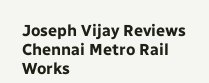Joseph Vijay Reviews Chennai Metro Rail Works